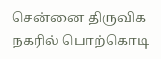சென்னை திருவிக நகரில் பொற்கொடி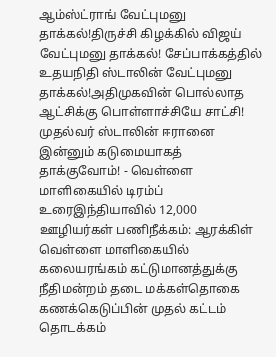ஆம்ஸ்ட்ராங் வேட்புமனு தாக்கல்!திருச்சி கிழக்கில் விஜய் வேட்புமனு தாக்கல்! சேப்பாக்கத்தில் உதயநிதி ஸ்டாலின் வேட்புமனு தாக்கல்!அதிமுகவின் பொல்லாத ஆட்சிக்கு பொள்ளாச்சியே சாட்சி! முதல்வர் ஸ்டாலின் ஈரானை இன்னும் கடுமையாகத் தாக்குவோம்! - வெள்ளை மாளிகையில் டிரம்ப் உரைஇந்தியாவில் 12,000 ஊழியர்கள் பணிநீக்கம்: ஆரக்கிள் வெள்ளை மாளிகையில் கலையரங்கம் கட்டுமானத்துக்கு நீதிமன்றம் தடை மக்கள்தொகை கணக்கெடுப்பின் முதல் கட்டம் தொடக்கம்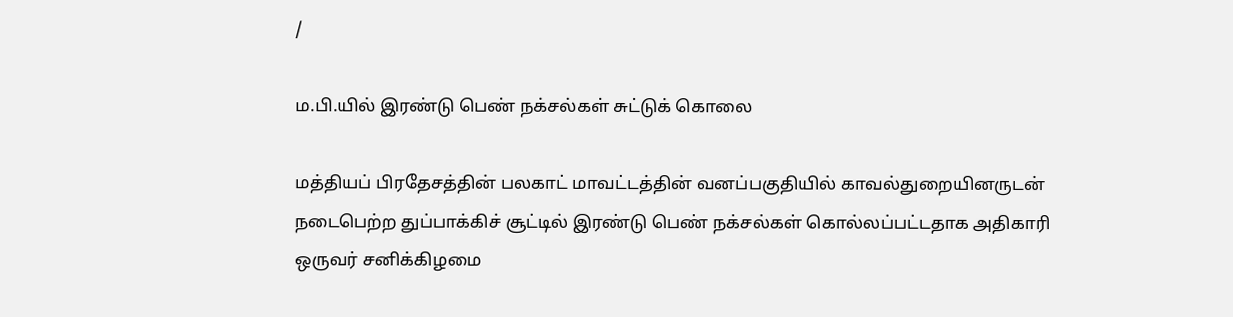/

ம.பி.யில் இரண்டு பெண் நக்சல்கள் சுட்டுக் கொலை

மத்தியப் பிரதேசத்தின் பலகாட் மாவட்டத்தின் வனப்பகுதியில் காவல்துறையினருடன் நடைபெற்ற துப்பாக்கிச் சூட்டில் இரண்டு பெண் நக்சல்கள் கொல்லப்பட்டதாக அதிகாரி ஒருவர் சனிக்கிழமை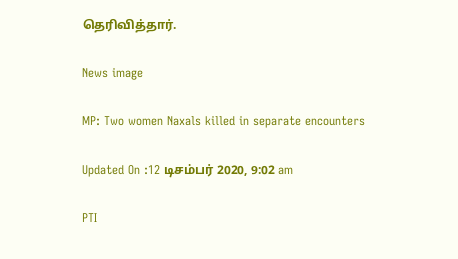தெரிவித்தார்.

News image

MP: Two women Naxals killed in separate encounters

Updated On :12 டிசம்பர் 2020, 9:02 am

PTI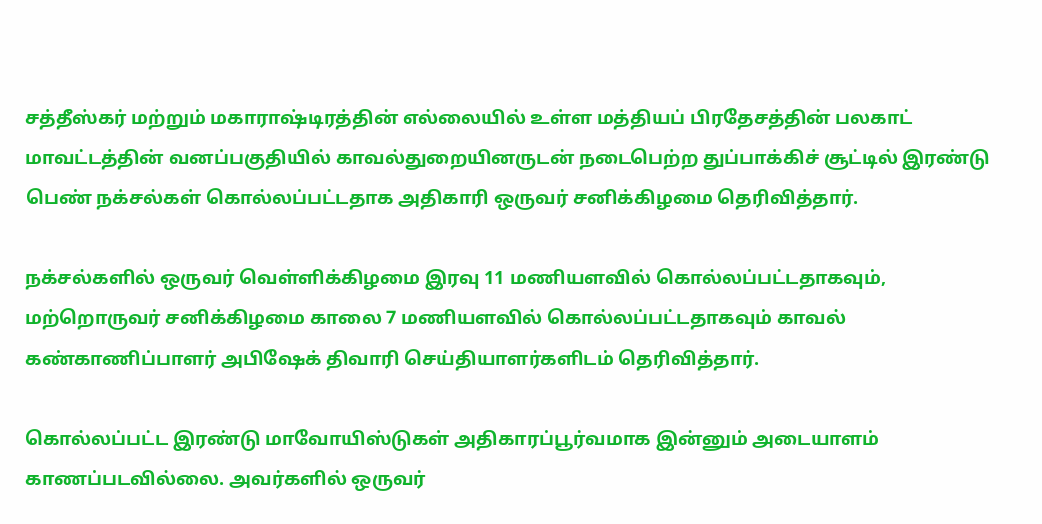சத்தீஸ்கர் மற்றும் மகாராஷ்டிரத்தின் எல்லையில் உள்ள மத்தியப் பிரதேசத்தின் பலகாட் மாவட்டத்தின் வனப்பகுதியில் காவல்துறையினருடன் நடைபெற்ற துப்பாக்கிச் சூட்டில் இரண்டு பெண் நக்சல்கள் கொல்லப்பட்டதாக அதிகாரி ஒருவர் சனிக்கிழமை தெரிவித்தார்.

நக்சல்களில் ஒருவர் வெள்ளிக்கிழமை இரவு 11 மணியளவில் கொல்லப்பட்டதாகவும், மற்றொருவர் சனிக்கிழமை காலை 7 மணியளவில் கொல்லப்பட்டதாகவும் காவல் கண்காணிப்பாளர் அபிஷேக் திவாரி செய்தியாளர்களிடம் தெரிவித்தார்.

கொல்லப்பட்ட இரண்டு மாவோயிஸ்டுகள் அதிகாரப்பூர்வமாக இன்னும் அடையாளம் காணப்படவில்லை. அவர்களில் ஒருவர்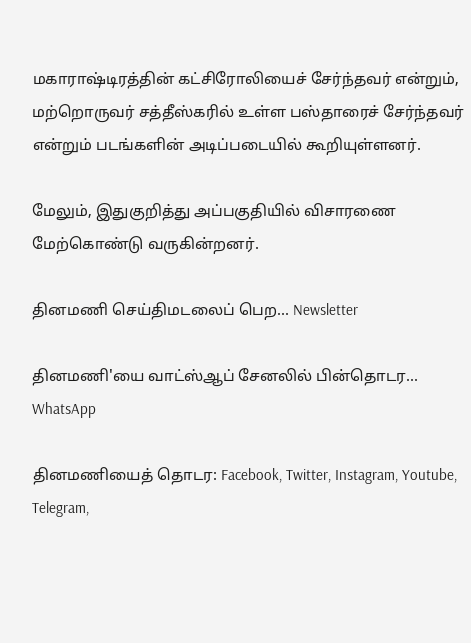மகாராஷ்டிரத்தின் கட்சிரோலியைச் சேர்ந்தவர் என்றும், மற்றொருவர் சத்தீஸ்கரில் உள்ள பஸ்தாரைச் சேர்ந்தவர் என்றும் படங்களின் அடிப்படையில் கூறியுள்ளனர்.

மேலும், இதுகுறித்து அப்பகுதியில் விசாரணை மேற்கொண்டு வருகின்றனர்.

தினமணி செய்திமடலைப் பெற... Newsletter

தினமணி'யை வாட்ஸ்ஆப் சேனலில் பின்தொடர... WhatsApp

தினமணியைத் தொடர: Facebook, Twitter, Instagram, Youtube, Telegram,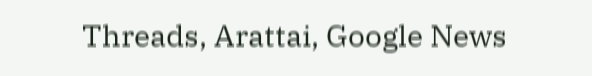Threads, Arattai, Google News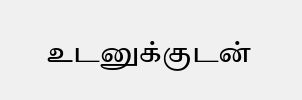உடனுக்குடன்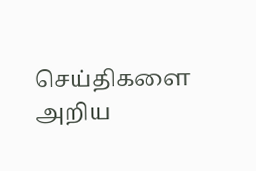செய்திகளை அறிய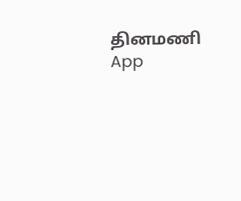தினமணி App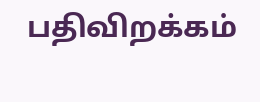பதிவிறக்கம்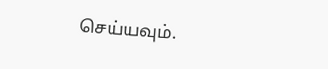செய்யவும்.